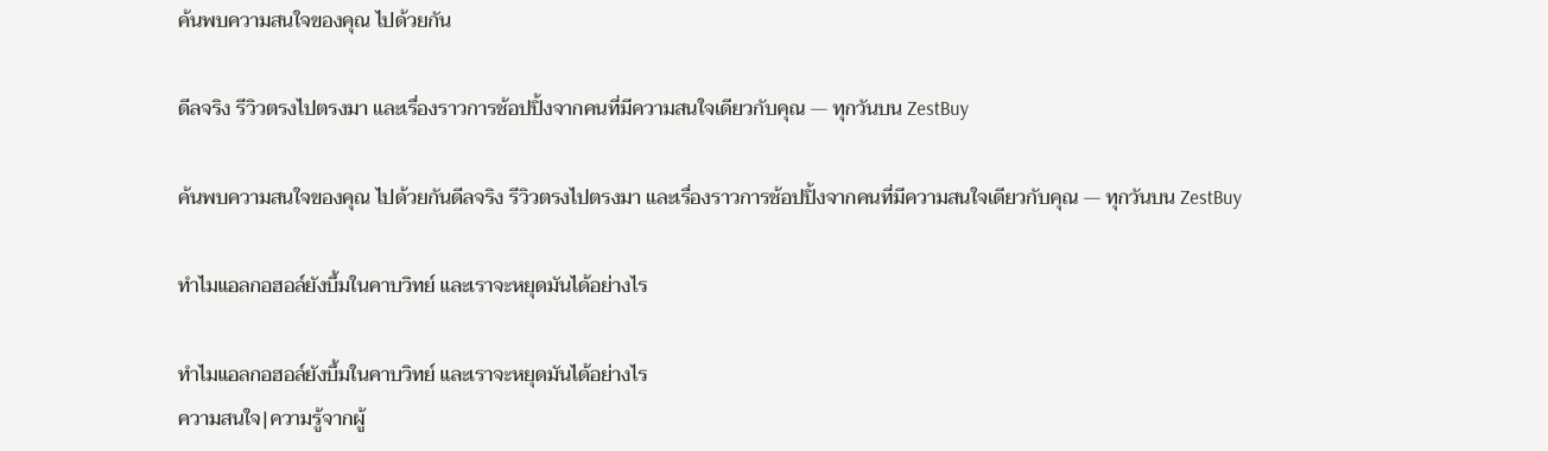ค้นพบความสนใจของคุณ ไปด้วยกัน

ดีลจริง รีวิวตรงไปตรงมา และเรื่องราวการช้อปปิ้งจากคนที่มีความสนใจเดียวกับคุณ — ทุกวันบน ZestBuy

ค้นพบความสนใจของคุณ ไปด้วยกันดีลจริง รีวิวตรงไปตรงมา และเรื่องราวการช้อปปิ้งจากคนที่มีความสนใจเดียวกับคุณ — ทุกวันบน ZestBuy

ทำไมแอลกอฮอล์ยังบึ้มในคาบวิทย์ และเราจะหยุดมันได้อย่างไร

ทำไมแอลกอฮอล์ยังบึ้มในคาบวิทย์ และเราจะหยุดมันได้อย่างไร
ความสนใจ|ความรู้จากผู้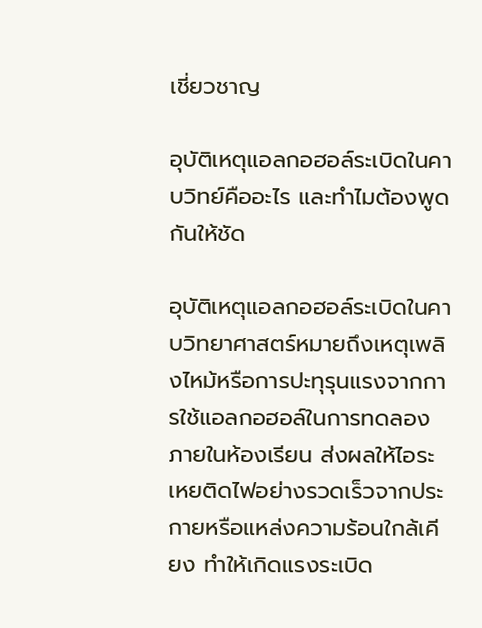เชี่ยวชาญ

อุบัติเหตุแอลกอฮอล์ระเบิดในคาบวิทย์คืออะไร และทำไมต้องพูดกันให้ชัด

อุบัติเหตุแอลกอฮอล์ระเบิดในคาบวิทยาศาสตร์หมายถึงเหตุเพลิงไหม้หรือการปะทุรุนแรงจากการใช้แอลกอฮอล์ในการทดลองภายในห้องเรียน ส่งผลให้ไอระเหยติดไฟอย่างรวดเร็วจากประกายหรือแหล่งความร้อนใกล้เคียง ทำให้เกิดแรงระเบิด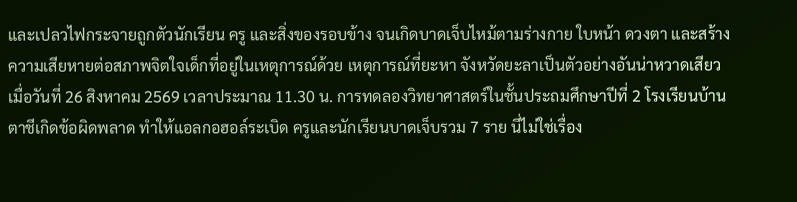และเปลวไฟกระจายถูกตัวนักเรียน ครู และสิ่งของรอบข้าง จนเกิดบาดเจ็บไหม้ตามร่างกาย ใบหน้า ดวงตา และสร้างความเสียหายต่อสภาพจิตใจเด็กที่อยู่ในเหตุการณ์ด้วย เหตุการณ์ที่ยะหา จังหวัดยะลาเป็นตัวอย่างอันน่าหวาดเสียว เมื่อวันที่ 26 สิงหาคม 2569 เวลาประมาณ 11.30 น. การทดลองวิทยาศาสตร์ในชั้นประถมศึกษาปีที่ 2 โรงเรียนบ้านตาชีเกิดข้อผิดพลาด ทำให้แอลกอฮอล์ระเบิด ครูและนักเรียนบาดเจ็บรวม 7 ราย นี่ไม่ใช่เรื่อง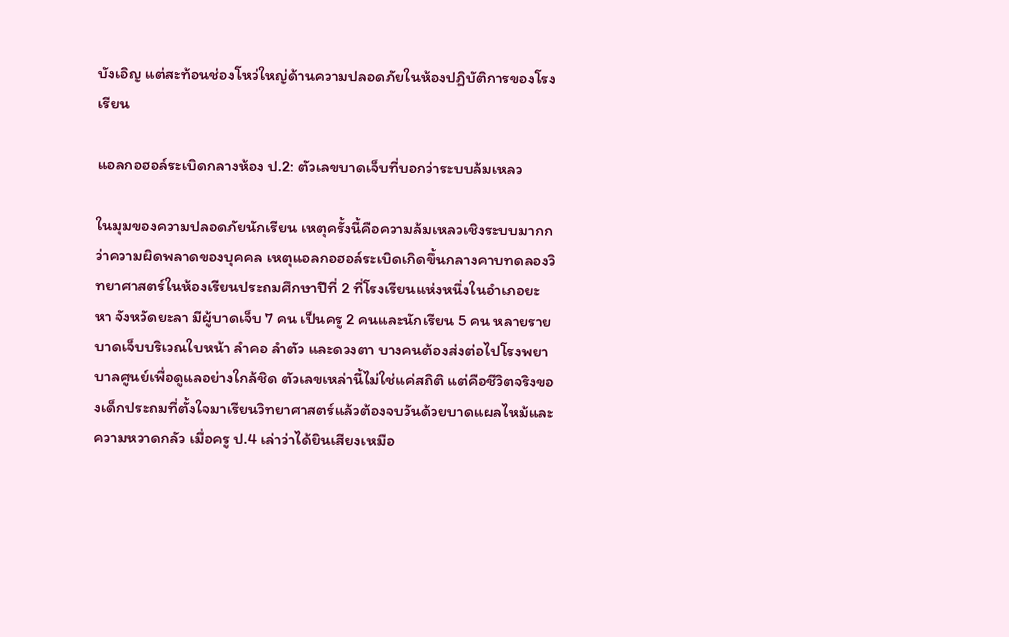บังเอิญ แต่สะท้อนช่องโหว่ใหญ่ด้านความปลอดภัยในห้องปฏิบัติการของโรงเรียน

แอลกอฮอล์ระเบิดกลางห้อง ป.2: ตัวเลขบาดเจ็บที่บอกว่าระบบล้มเหลว

ในมุมของความปลอดภัยนักเรียน เหตุครั้งนี้คือความล้มเหลวเชิงระบบมากกว่าความผิดพลาดของบุคคล เหตุแอลกอฮอล์ระเบิดเกิดขึ้นกลางคาบทดลองวิทยาศาสตร์ในห้องเรียนประถมศึกษาปีที่ 2 ที่โรงเรียนแห่งหนึ่งในอำเภอยะหา จังหวัดยะลา มีผู้บาดเจ็บ 7 คน เป็นครู 2 คนและนักเรียน 5 คน หลายรายบาดเจ็บบริเวณใบหน้า ลำคอ ลำตัว และดวงตา บางคนต้องส่งต่อไปโรงพยาบาลศูนย์เพื่อดูแลอย่างใกล้ชิด ตัวเลขเหล่านี้ไม่ใช่แค่สถิติ แต่คือชีวิตจริงของเด็กประถมที่ตั้งใจมาเรียนวิทยาศาสตร์แล้วต้องจบวันด้วยบาดแผลไหม้และความหวาดกลัว เมื่อครู ป.4 เล่าว่าได้ยินเสียงเหมือ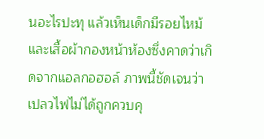นอะไรปะทุ แล้วเห็นเด็กมีรอยไหม้และเสื้อผ้ากองหน้าห้องซึ่งคาดว่าเกิดจากแอลกอฮอล์ ภาพนี้ชัดเจนว่าเปลวไฟไม่ได้ถูกควบคุ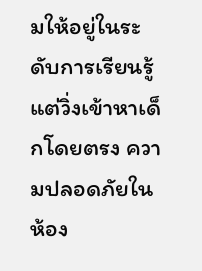มให้อยู่ในระดับการเรียนรู้ แต่วิ่งเข้าหาเด็กโดยตรง ความปลอดภัยในห้อง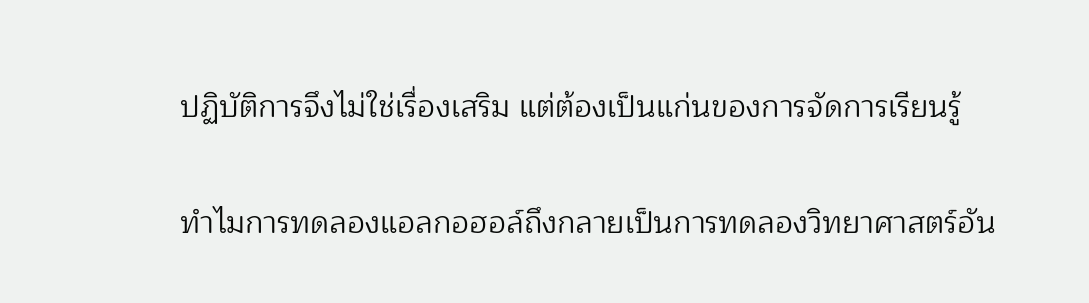ปฏิบัติการจึงไม่ใช่เรื่องเสริม แต่ต้องเป็นแก่นของการจัดการเรียนรู้

ทำไมการทดลองแอลกอฮอล์ถึงกลายเป็นการทดลองวิทยาศาสตร์อัน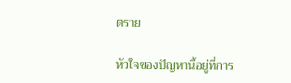ตราย

หัวใจของปัญหานี้อยู่ที่การ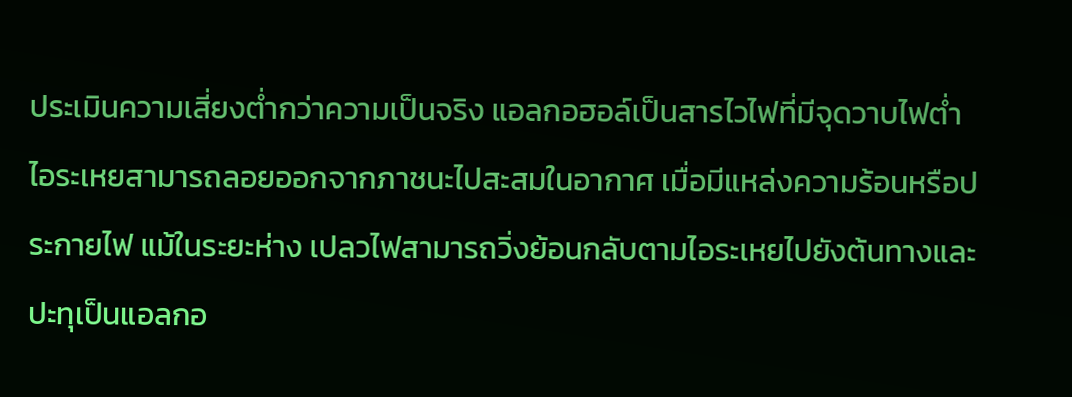ประเมินความเสี่ยงต่ำกว่าความเป็นจริง แอลกอฮอล์เป็นสารไวไฟที่มีจุดวาบไฟต่ำ ไอระเหยสามารถลอยออกจากภาชนะไปสะสมในอากาศ เมื่อมีแหล่งความร้อนหรือประกายไฟ แม้ในระยะห่าง เปลวไฟสามารถวิ่งย้อนกลับตามไอระเหยไปยังต้นทางและปะทุเป็นแอลกอ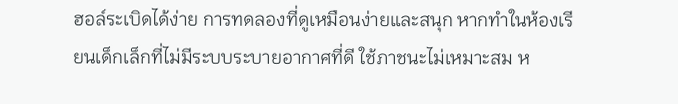ฮอล์ระเบิดได้ง่าย การทดลองที่ดูเหมือนง่ายและสนุก หากทำในห้องเรียนเด็กเล็กที่ไม่มีระบบระบายอากาศที่ดี ใช้ภาชนะไม่เหมาะสม ห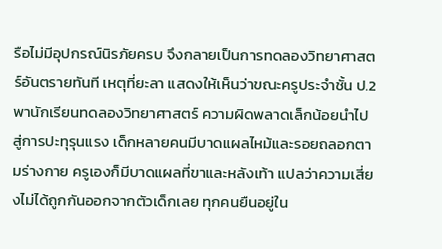รือไม่มีอุปกรณ์นิรภัยครบ จึงกลายเป็นการทดลองวิทยาศาสตร์อันตรายทันที เหตุที่ยะลา แสดงให้เห็นว่าขณะครูประจำชั้น ป.2 พานักเรียนทดลองวิทยาศาสตร์ ความผิดพลาดเล็กน้อยนำไปสู่การปะทุรุนแรง เด็กหลายคนมีบาดแผลไหม้และรอยถลอกตามร่างกาย ครูเองก็มีบาดแผลที่ขาและหลังเท้า แปลว่าความเสี่ยงไม่ได้ถูกกันออกจากตัวเด็กเลย ทุกคนยืนอยู่ใน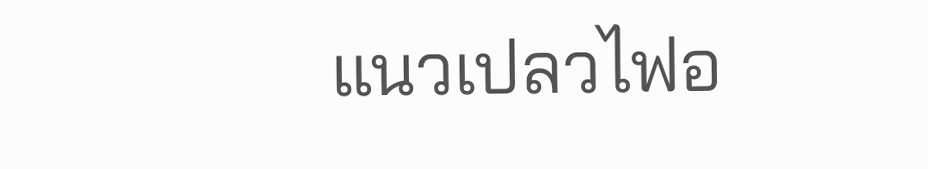แนวเปลวไฟอ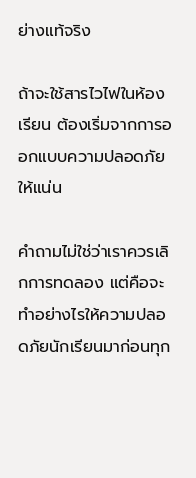ย่างแท้จริง

ถ้าจะใช้สารไวไฟในห้องเรียน ต้องเริ่มจากการออกแบบความปลอดภัยให้แน่น

คำถามไม่ใช่ว่าเราควรเลิกการทดลอง แต่คือจะทำอย่างไรให้ความปลอดภัยนักเรียนมาก่อนทุก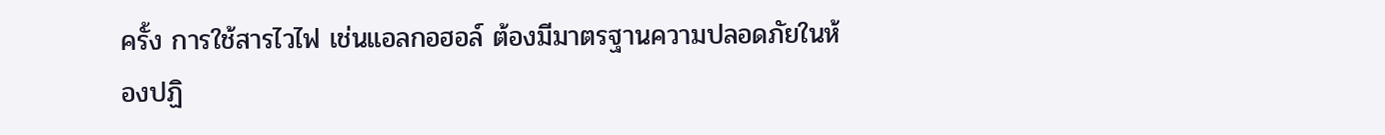ครั้ง การใช้สารไวไฟ เช่นแอลกอฮอล์ ต้องมีมาตรฐานความปลอดภัยในห้องปฏิ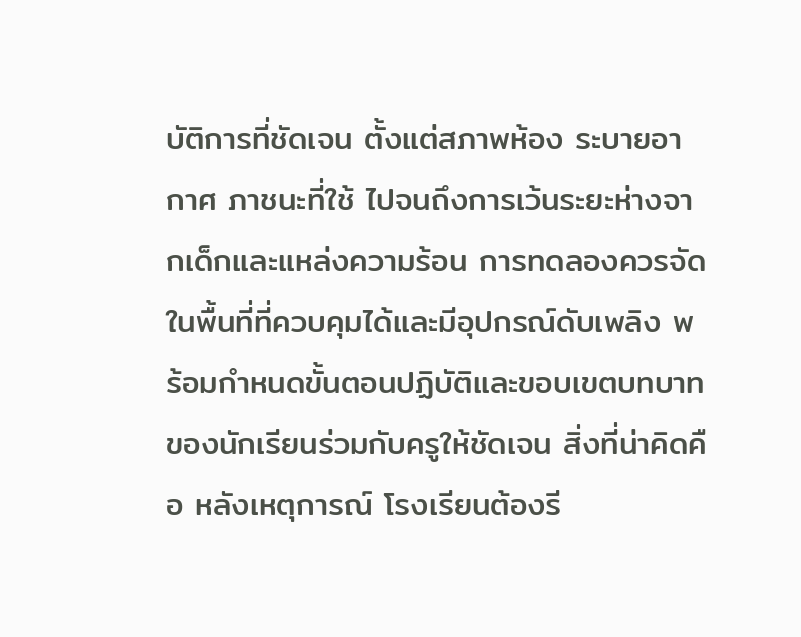บัติการที่ชัดเจน ตั้งแต่สภาพห้อง ระบายอากาศ ภาชนะที่ใช้ ไปจนถึงการเว้นระยะห่างจากเด็กและแหล่งความร้อน การทดลองควรจัดในพื้นที่ที่ควบคุมได้และมีอุปกรณ์ดับเพลิง พร้อมกำหนดขั้นตอนปฏิบัติและขอบเขตบทบาทของนักเรียนร่วมกับครูให้ชัดเจน สิ่งที่น่าคิดคือ หลังเหตุการณ์ โรงเรียนต้องรี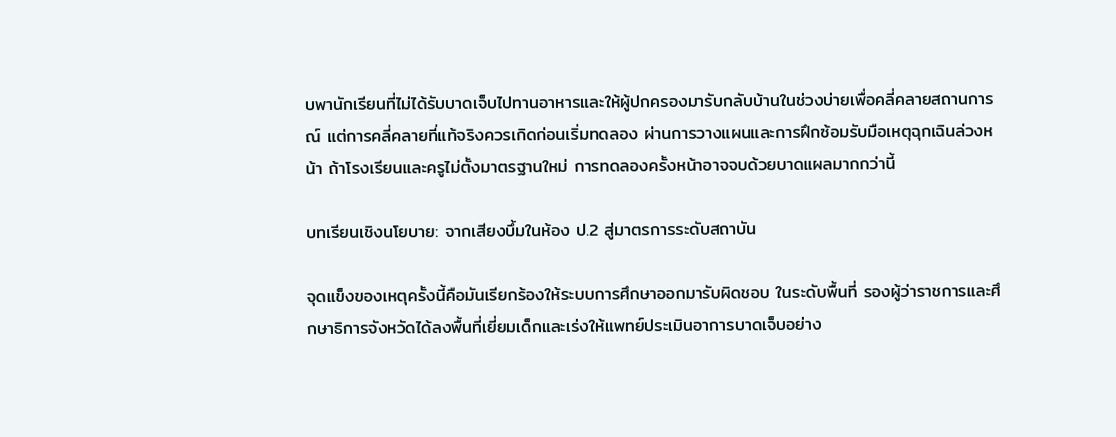บพานักเรียนที่ไม่ได้รับบาดเจ็บไปทานอาหารและให้ผู้ปกครองมารับกลับบ้านในช่วงบ่ายเพื่อคลี่คลายสถานการณ์ แต่การคลี่คลายที่แท้จริงควรเกิดก่อนเริ่มทดลอง ผ่านการวางแผนและการฝึกซ้อมรับมือเหตุฉุกเฉินล่วงหน้า ถ้าโรงเรียนและครูไม่ตั้งมาตรฐานใหม่ การทดลองครั้งหน้าอาจจบด้วยบาดแผลมากกว่านี้

บทเรียนเชิงนโยบาย: จากเสียงบึ้มในห้อง ป.2 สู่มาตรการระดับสถาบัน

จุดแข็งของเหตุครั้งนี้คือมันเรียกร้องให้ระบบการศึกษาออกมารับผิดชอบ ในระดับพื้นที่ รองผู้ว่าราชการและศึกษาธิการจังหวัดได้ลงพื้นที่เยี่ยมเด็กและเร่งให้แพทย์ประเมินอาการบาดเจ็บอย่าง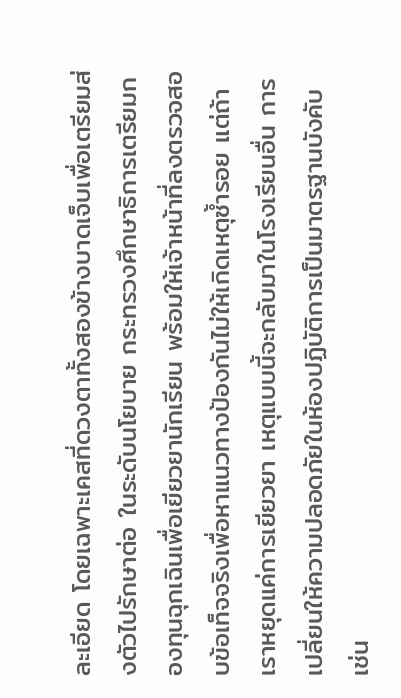ละเอียด โดยเฉพาะเคสที่ดวงตาทั้งสองข้างบาดเจ็บเพื่อเตรียมส่งตัวไปรักษาต่อ ในระดับนโยบาย กระทรวงศึกษาธิการเตรียมกองทุนฉุกเฉินเพื่อเยียวยานักเรียน พร้อมให้เจ้าหน้าที่ลงตรวจสอบข้อเท็จจริงเพื่อหาแนวทางป้องกันไม่ให้เกิดเหตุซ้ำรอย แต่ถ้าเราหยุดแค่การเยียวยา เหตุแบบนี้จะกลับมาในโรงเรียนอื่น การเปลี่ยนให้ความปลอดภัยในห้องปฏิบัติการเป็นมาตรฐานบังคับ เช่น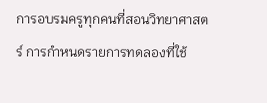การอบรมครูทุกคนที่สอนวิทยาศาสตร์ การกำหนดรายการทดลองที่ใช้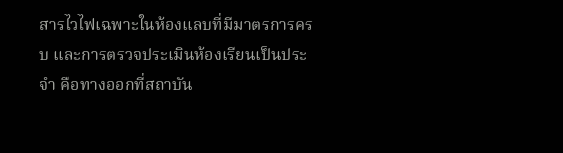สารไวไฟเฉพาะในห้องแลบที่มีมาตรการครบ และการตรวจประเมินห้องเรียนเป็นประจำ คือทางออกที่สถาบัน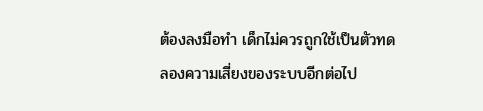ต้องลงมือทำ เด็กไม่ควรถูกใช้เป็นตัวทดลองความเสี่ยงของระบบอีกต่อไป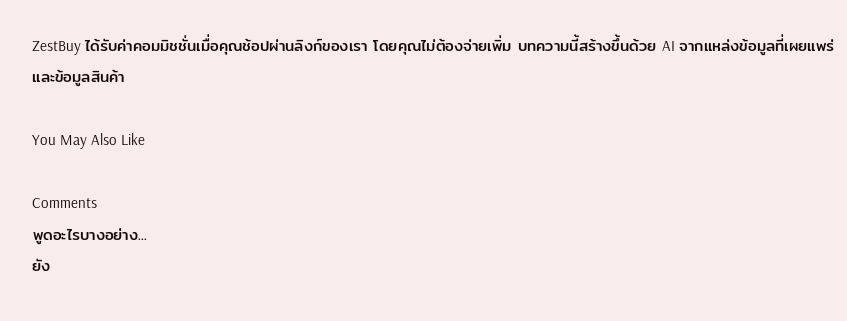ZestBuy ได้รับค่าคอมมิชชั่นเมื่อคุณช้อปผ่านลิงก์ของเรา โดยคุณไม่ต้องจ่ายเพิ่ม บทความนี้สร้างขึ้นด้วย AI จากแหล่งข้อมูลที่เผยแพร่และข้อมูลสินค้า

You May Also Like

Comments
พูดอะไรบางอย่าง...
ยัง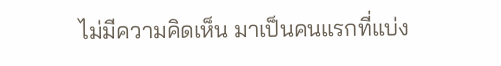ไม่มีความคิดเห็น มาเป็นคนแรกที่แบ่ง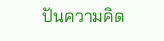ปันความคิด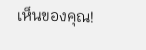เห็นของคุณ!